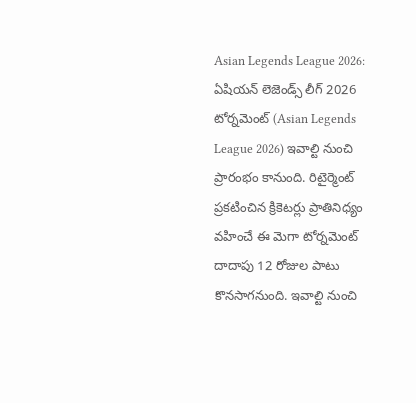Asian Legends League 2026: ఏషియన్ లెజెండ్స్ లీగ్ 2026 టోర్నమెంట్ (Asian Legends League 2026) ఇవాల్టి నుంచి ప్రారంభం కానుంది. రిటైర్మెంట్ ప్రకటించిన క్రికెటర్లు ప్రాతినిధ్యం వహించే ఈ మెగా టోర్నమెంట్ దాదాపు 12 రోజుల పాటు కొనసాగనుంది. ఇవాల్టి నుంచి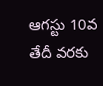ఆగస్టు 10వ తేదీ వరకు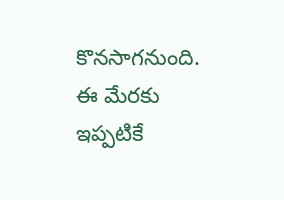కొనసాగనుంది. ఈ మేరకు ఇప్పటికే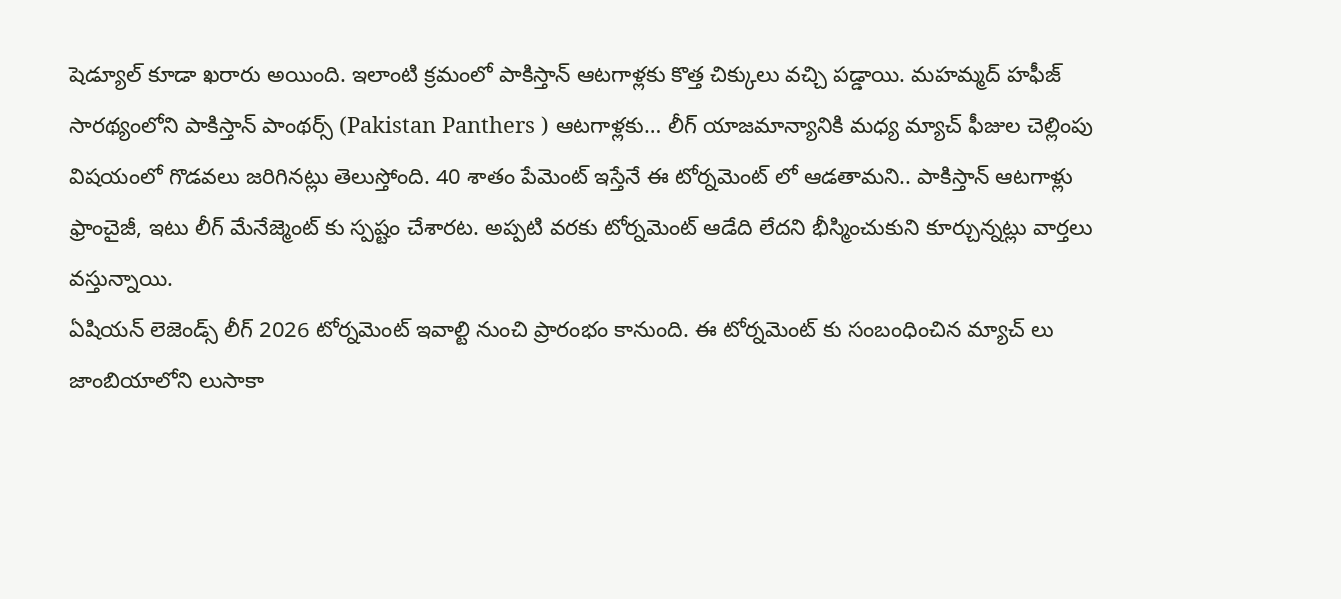షెడ్యూల్ కూడా ఖరారు అయింది. ఇలాంటి క్రమంలో పాకిస్తాన్ ఆటగాళ్లకు కొత్త చిక్కులు వచ్చి పడ్డాయి. మహమ్మద్ హఫీజ్ సారథ్యంలోని పాకిస్తాన్ పాంథర్స్ (Pakistan Panthers ) ఆటగాళ్లకు… లీగ్ యాజమాన్యానికి మధ్య మ్యాచ్ ఫీజుల చెల్లింపు విషయంలో గొడవలు జరిగినట్లు తెలుస్తోంది. 40 శాతం పేమెంట్ ఇస్తేనే ఈ టోర్నమెంట్ లో ఆడతామని.. పాకిస్తాన్ ఆటగాళ్లు ఫ్రాంచైజీ, ఇటు లీగ్ మేనేజ్మెంట్ కు స్పష్టం చేశారట. అప్పటి వరకు టోర్నమెంట్ ఆడేది లేదని భీస్మించుకుని కూర్చున్నట్లు వార్తలు వస్తున్నాయి.
ఏషియన్ లెజెండ్స్ లీగ్ 2026 టోర్నమెంట్ ఇవాల్టి నుంచి ప్రారంభం కానుంది. ఈ టోర్నమెంట్ కు సంబంధించిన మ్యాచ్ లు జాంబియాలోని లుసాకా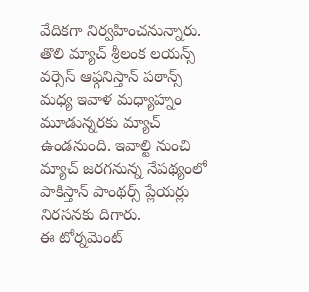వేదికగా నిర్వహించనున్నారు. తొలి మ్యాచ్ శ్రీలంక లయన్స్ వర్సెస్ ఆఫ్గనిస్తాన్ పఠాన్స్ మధ్య ఇవాళ మధ్యాహ్నం మూడున్నరకు మ్యాచ్ ఉండనుంది. ఇవాల్టి నుంచి మ్యాచ్ జరగనున్న నేపథ్యంలో పాకిస్తాన్ పాంథర్స్ ప్లేయర్లు నిరసనకు దిగారు.
ఈ టోర్నమెంట్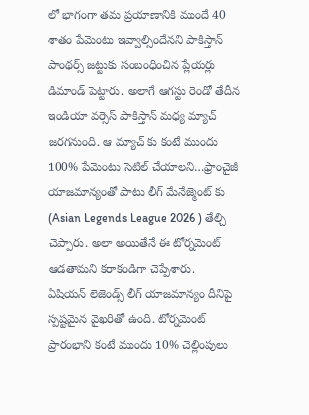లో భాగంగా తమ ప్రయాణానికి ముందే 40 శాతం పేమెంటు ఇవ్వాల్సిందేనని పాకిస్తాన్ పాంథర్స్ జట్టుకు సంబంధించిన ప్లేయర్లు డిమాండ్ పెట్టారు. అలాగే ఆగస్టు రెండో తేదీన ఇండియా వర్సెస్ పాకిస్తాన్ మధ్య మ్యాచ్ జరగనుంది. ఆ మ్యాచ్ కు కంటే ముందు 100% పేమెంటు సెటిల్ చేయాలని…ఫ్రాంచైజీ యాజమాన్యంతో పాటు లీగ్ మేనేజ్మెంట్ కు (Asian Legends League 2026 ) తేల్చి చెప్పారు. అలా అయితేనే ఈ టోర్నమెంట్ ఆడతామని కరాకండిగా చెప్పేశారు.
ఏషియన్ లెజెండ్స్ లీగ్ యాజమాన్యం దీనిపై స్పష్టమైన వైఖరితో ఉంది. టోర్నమెంట్ ప్రారంభాని కంటే ముందు 10% చెల్లింపులు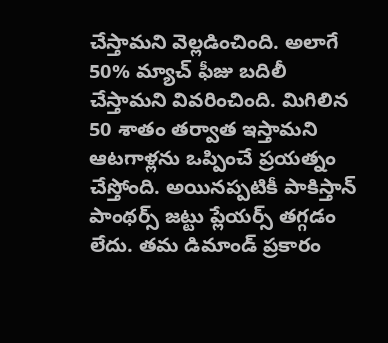చేస్తామని వెల్లడించింది. అలాగే 50% మ్యాచ్ ఫీజు బదిలీ చేస్తామని వివరించింది. మిగిలిన 50 శాతం తర్వాత ఇస్తామని ఆటగాళ్లను ఒప్పించే ప్రయత్నం చేస్తోంది. అయినప్పటికీ పాకిస్తాన్ పాంథర్స్ జట్టు ప్లేయర్స్ తగ్గడం లేదు. తమ డిమాండ్ ప్రకారం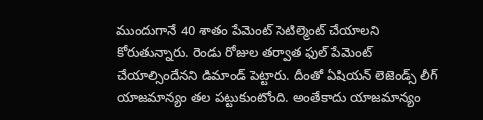ముందుగానే 40 శాతం పేమెంట్ సెటిల్మెంట్ చేయాలని కోరుతున్నారు. రెండు రోజుల తర్వాత ఫుల్ పేమెంట్ చేయాల్సిందేనని డిమాండ్ పెట్టారు. దీంతో ఏషియన్ లెజెండ్స్ లీగ్ యాజమాన్యం తల పట్టుకుంటోంది. అంతేకాదు యాజమాన్యం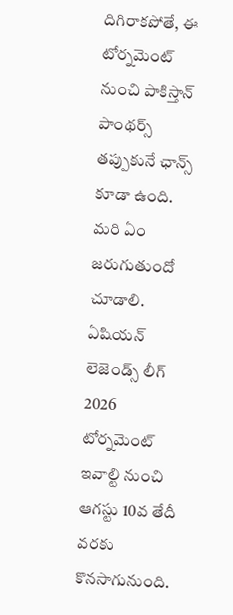దిగిరాకపోతే, ఈ టోర్నమెంట్ నుంచి పాకిస్తాన్ పాంథర్స్ తప్పుకునే ఛాన్స్ కూడా ఉంది. మరి ఏం జరుగుతుందో చూడాలి.
ఏషియన్ లెజెండ్స్ లీగ్ 2026 టోర్నమెంట్ ఇవాల్టి నుంచి ఆగస్టు 10వ తేదీ వరకు కొనసాగునుంది.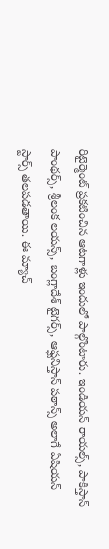రిటైర్మెంట్ ప్రకటించిన ఆటగాళ్లు ఇందులో పాల్గొంటారు. ఇండియన్ రాయల్స్, పాకిస్తాన్ పాంథర్స్, శ్రీలంక లయన్స్, బంగ్లాదేశ్ టైగర్స్, ఆఫ్ఘనిస్తాన్ పఠాన్స్ అలాగే ఏషియన్ స్టార్స్ తలపడతాయి. ఈ మ్యాచ్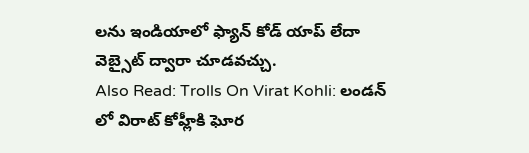లను ఇండియాలో ఫ్యాన్ కోడ్ యాప్ లేదా వెబ్సైట్ ద్వారా చూడవచ్చు.
Also Read: Trolls On Virat Kohli: లండన్ లో విరాట్ కోహ్లీకి ఘోర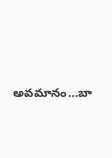అవమానం…బా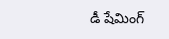డీ షేమింగ్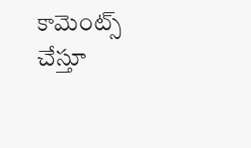కామెంట్స్ చేస్తూ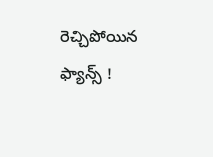రెచ్చిపోయిన ఫ్యాన్స్ !